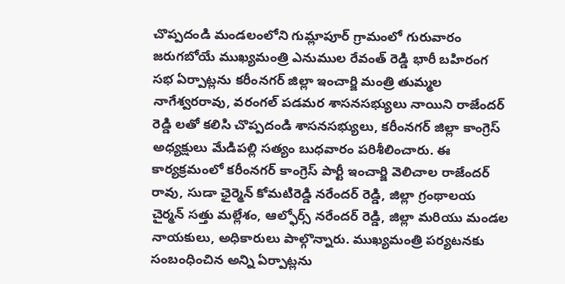చొప్పదండి మండలంలోని గుమ్లాపూర్ గ్రామంలో గురువారం జరుగబోయే ముఖ్యమంత్రి ఎనుముల రేవంత్ రెడ్డి భారీ బహిరంగ సభ ఏర్పాట్లను కరీంనగర్ జిల్లా ఇంచార్జి మంత్రి తుమ్మల నాగేశ్వరరావు, వరంగల్ పడమర శాసనసభ్యులు నాయిని రాజేందర్ రెడ్డి లతో కలిసి చొప్పదండి శాసనసభ్యులు, కరీంనగర్ జిల్లా కాంగ్రెస్ అధ్యక్షులు మేడిపల్లి సత్యం బుధవారం పరిశీలించారు. ఈ కార్యక్రమంలో కరీంనగర్ కాంగ్రెస్ పార్టీ ఇంచార్జి వెలిచాల రాజేందర్ రావు, సుడా ఛైర్మెన్ కోమటిరెడ్డి నరేందర్ రెడ్డి, జిల్లా గ్రంథాలయ చైర్మన్ సత్తు మల్లేశం, ఆల్ఫోర్స్ నరేందర్ రెడ్డి, జిల్లా మరియు మండల నాయకులు, అధికారులు పాల్గొన్నారు. ముఖ్యమంత్రి పర్యటనకు సంబంధించిన అన్ని ఏర్పాట్లను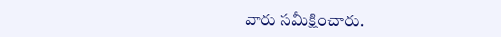వారు సమీక్షించారు.